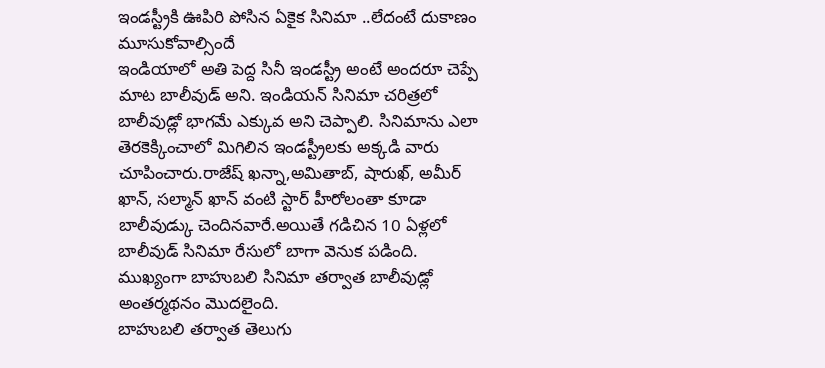ఇండస్ట్రీకి ఊపిరి పోసిన ఏకైక సినిమా ..లేదంటే దుకాణం మూసుకోవాల్సిందే
ఇండియాలో అతి పెద్ద సినీ ఇండస్ట్రీ అంటే అందరూ చెప్పే మాట బాలీవుడ్ అని. ఇండియన్ సినిమా చరిత్రలో బాలీవుడ్లో భాగమే ఎక్కువ అని చెప్పాలి. సినిమాను ఎలా తెరకెక్కించాలో మిగిలిన ఇండస్ట్రీలకు అక్కడి వారు చూపించారు.రాజేష్ ఖన్నా,అమితాబ్, షారుఖ్, అమీర్ ఖాన్, సల్మాన్ ఖాన్ వంటి స్టార్ హీరోలంతా కూడా బాలీవుడ్కు చెందినవారే.అయితే గడిచిన 10 ఏళ్లలో బాలీవుడ్ సినిమా రేసులో బాగా వెనుక పడింది. ముఖ్యంగా బాహుబలి సినిమా తర్వాత బాలీవుడ్లో అంతర్మథనం మొదలైంది.
బాహుబలి తర్వాత తెలుగు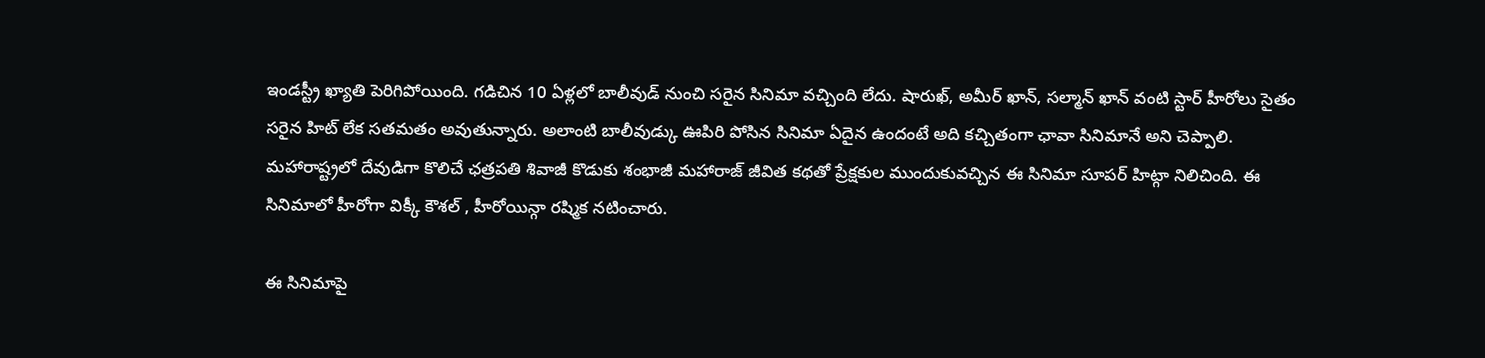ఇండస్ట్రీ ఖ్యాతి పెరిగిపోయింది. గడిచిన 10 ఏళ్లలో బాలీవుడ్ నుంచి సరైన సినిమా వచ్చింది లేదు. షారుఖ్, అమీర్ ఖాన్, సల్మాన్ ఖాన్ వంటి స్టార్ హీరోలు సైతం సరైన హిట్ లేక సతమతం అవుతున్నారు. అలాంటి బాలీవుడ్కు ఊపిరి పోసిన సినిమా ఏదైన ఉందంటే అది కచ్చితంగా ఛావా సినిమానే అని చెప్పాలి. మహారాష్ట్రలో దేవుడిగా కొలిచే ఛత్రపతి శివాజీ కొడుకు శంభాజీ మహారాజ్ జీవిత కథతో ప్రేక్షకుల ముందుకువచ్చిన ఈ సినిమా సూపర్ హిట్గా నిలిచింది. ఈ సినిమాలో హీరోగా విక్కీ కౌశల్ , హీరోయిన్గా రష్మిక నటించారు.

ఈ సినిమాపై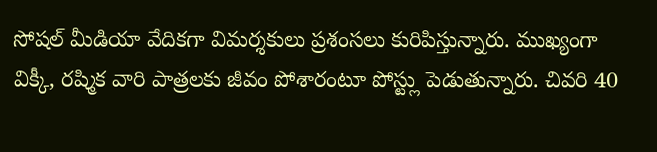సోషల్ మీడియా వేదికగా విమర్శకులు ప్రశంసలు కురిపిస్తున్నారు. ముఖ్యంగా విక్కీ, రష్మిక వారి పాత్రలకు జీవం పోశారంటూ పోస్ట్లు పెడుతున్నారు. చివరి 40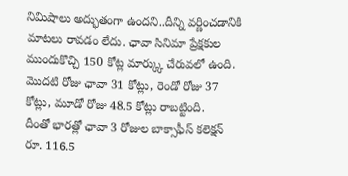నిమిషాలు అద్భుతంగా ఉందని..దీన్ని వర్ణించడానికి మాటలు రావడం లేదు. ఛావా సినిమా ప్రేక్షకుల ముందుకొచ్చి 150 కోట్ల మార్క్కు చేరువలో ఉంది. మొదటి రోజు ఛావా 31 కోట్లు, రెండో రోజు 37 కోట్లు, మూడో రోజు 48.5 కోట్లు రాబట్టింది.
దీంతో భారత్లో ఛావా 3 రోజుల బాక్సాఫీస్ కలెక్షన్ రూ. 116.5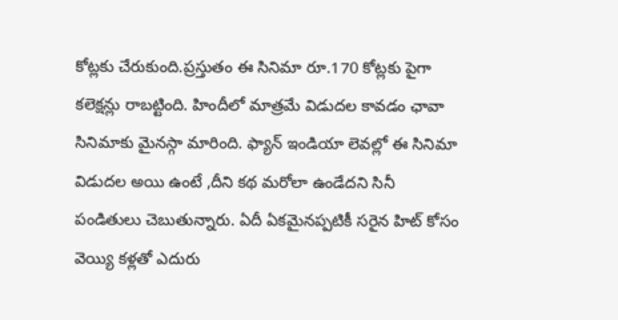కోట్లకు చేరుకుంది.ప్రస్తుతం ఈ సినిమా రూ.170 కోట్లకు పైగా కలెక్షన్లు రాబట్టింది. హిందీలో మాత్రమే విడుదల కావడం ఛావా సినిమాకు మైనస్గా మారింది. ఫ్యాన్ ఇండియా లెవల్లో ఈ సినిమా విడుదల అయి ఉంటే ,దీని కథ మరోలా ఉండేదని సినీ పండితులు చెబుతున్నారు. ఏదీ ఏకమైనప్పటికీ సరైన హిట్ కోసం వెయ్యి కళ్లతో ఎదురు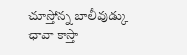చూస్తోన్న బాలీవుడ్కు ఛావా కాస్తా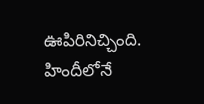ఊపిరినిచ్చింది. హిందీలోనే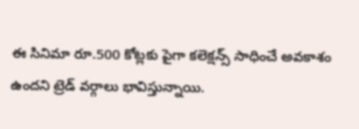ఈ సినిమా రూ.500 కోట్లకు పైగా కలెక్షన్స్ సాధించే అవకాశం ఉందని ట్రెడ్ వర్గాలు భావిస్తున్నాయి.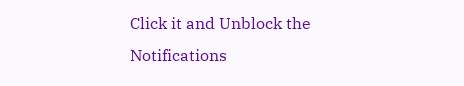Click it and Unblock the Notifications